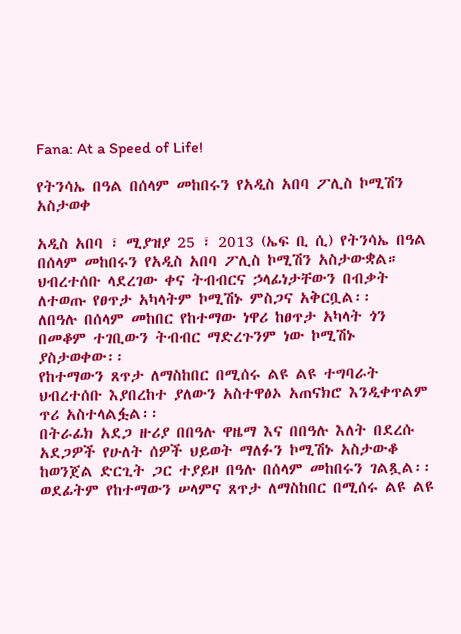Fana: At a Speed of Life!

የትንሳኤ በዓል በሰላም መከበሩን የአዲስ አበባ ፖሊስ ኮሚሽን አስታወቀ

አዲስ አበባ ፣ ሚያዝያ 25 ፣ 2013 (ኤፍ ቢ ሲ) የትንሳኤ በዓል በሰላም መከበሩን የአዲስ አበባ ፖሊስ ኮሚሽን አስታውቋል።
ህብረተሰቡ ላደረገው ቀና ትብብርና ኃላፊነታቸውን በብቃት ለተወጡ የፀጥታ አካላትም ኮሚሽኑ ምስጋና አቅርቧል፡፡
ለበዓሉ በሰላም መከበር የከተማው ነዋሪ ከፀጥታ አካላት ጎን በመቆም ተገቢውን ትብብር ማድረጉንም ነው ኮሚሽኑ ያስታወቀው፡፡
የከተማውን ጸጥታ ለማስከበር በሚሰሩ ልዩ ልዩ ተግባራት ህብረተሰቡ እያበረከተ ያለውን አስተዋፅኦ አጠናክሮ እንዲቀጥልም ጥሪ አስተላልፏል፡፡
በትራፊክ አደጋ ዙሪያ በበዓሉ ዋዜማ እና በበዓሉ እለት በደረሱ አደጋዎች የሁለት ሰዎች ህይወት ማለፉን ኮሚሽኑ አስታውቆ ከወንጀል ድርጊት ጋር ተያይዞ በዓሉ በሰላም መከበሩን ገልጿል፡፡
ወደፊትም የከተማውን ሠላምና ጸጥታ ለማስከበር በሚሰሩ ልዩ ልዩ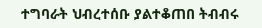ተግባራት ህብረተሰቡ ያልተቆጠበ ትብብሩ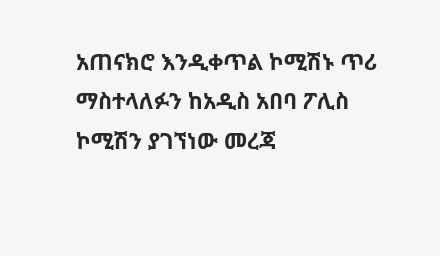አጠናክሮ እንዲቀጥል ኮሚሽኑ ጥሪ ማስተላለፉን ከአዲስ አበባ ፖሊስ ኮሚሽን ያገኘነው መረጃ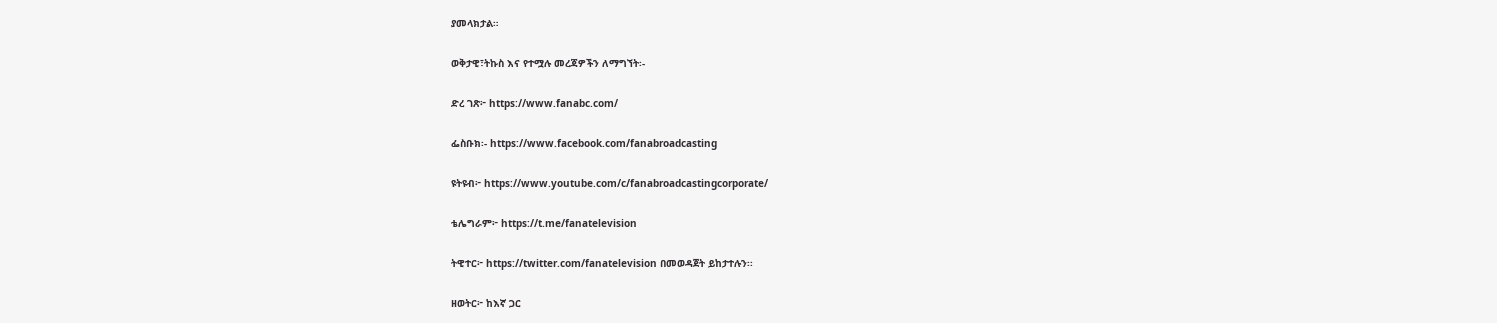ያመላክታል።

ወቅታዊ፣ትኩስ እና የተሟሉ መረጃዎችን ለማግኘት፡-

ድረ ገጽ፦ https://www.fanabc.com/

ፌስቡክ፡- https://www.facebook.com/fanabroadcasting

ዩትዩብ፦ https://www.youtube.com/c/fanabroadcastingcorporate/

ቴሌግራም፦ https://t.me/fanatelevision

ትዊተር፦ https://twitter.com/fanatelevision በመወዳጀት ይከታተሉን፡፡

ዘወትር፦ ከእኛ ጋር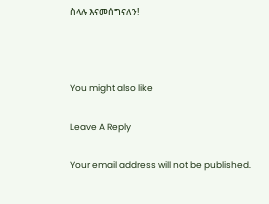ስላሉ እናመሰግናለን!



You might also like

Leave A Reply

Your email address will not be published.